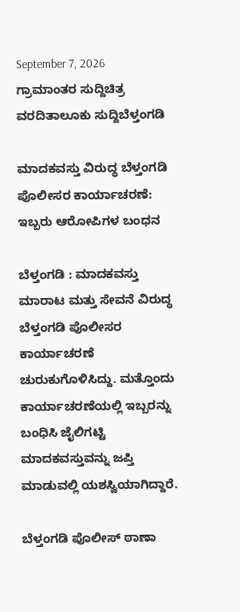September 7, 2026
ಗ್ರಾಮಾಂತರ ಸುದ್ದಿಚಿತ್ರ ವರದಿತಾಲೂಕು ಸುದ್ದಿಬೆಳ್ತಂಗಡಿ

ಮಾದಕವಸ್ತು ವಿರುದ್ಧ ಬೆಳ್ತಂಗಡಿ ಪೊಲೀಸರ ಕಾರ್ಯಾಚರಣೆ: ಇಬ್ಬರು ಆರೋಪಿಗಳ ಬಂಧನ

ಬೆಳ್ತಂಗಡಿ : ಮಾದಕವಸ್ತು ಮಾರಾಟ ಮತ್ತು ಸೇವನೆ ವಿರುದ್ಧ ಬೆಳ್ತಂಗಡಿ ಪೊಲೀಸರ ಕಾರ್ಯಾಚರಣೆ ಚುರುಕುಗೊಳಿಸಿದ್ದು. ಮತ್ತೊಂದು ಕಾರ್ಯಾಚರಣೆಯಲ್ಲಿ ಇಬ್ಬರನ್ನು ಬಂಧಿಸಿ ಜೈಲಿಗಟ್ಟಿ ಮಾದಕವಸ್ತುವನ್ನು ಜಪ್ತಿ ಮಾಡುವಲ್ಲಿ ಯಶಸ್ವಿಯಾಗಿದ್ದಾರೆ.

ಬೆಳ್ತಂಗಡಿ ಪೊಲೀಸ್ ಠಾಣಾ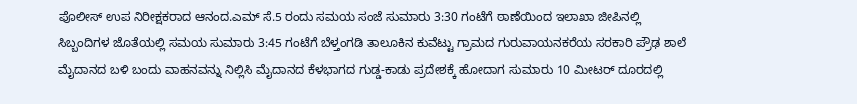ಪೊಲೀಸ್ ಉಪ ನಿರೀಕ್ಷಕರಾದ ಆನಂದ.ಎಮ್ ಸೆ.5 ರಂದು ಸಮಯ ಸಂಜೆ ಸುಮಾರು 3:30 ಗಂಟೆಗೆ ಠಾಣೆಯಿಂದ ಇಲಾಖಾ ಜೀಪಿನಲ್ಲಿ ಸಿಬ್ಬಂದಿಗಳ ಜೊತೆಯಲ್ಲಿ ಸಮಯ ಸುಮಾರು 3:45 ಗಂಟೆಗೆ ಬೆಳ್ತಂಗಡಿ ತಾಲೂಕಿನ ಕುವೆಟ್ಟು ಗ್ರಾಮದ ಗುರುವಾಯನಕರೆಯ ಸರಕಾರಿ ಪ್ರೌಢ ಶಾಲೆ ಮೈದಾನದ ಬಳಿ ಬಂದು ವಾಹನವನ್ನು ನಿಲ್ಲಿಸಿ ಮೈದಾನದ ಕೆಳಭಾಗದ ಗುಡ್ಡ-ಕಾಡು ಪ್ರದೇಶಕ್ಕೆ ಹೋದಾಗ ಸುಮಾರು 10 ಮೀಟರ್ ದೂರದಲ್ಲಿ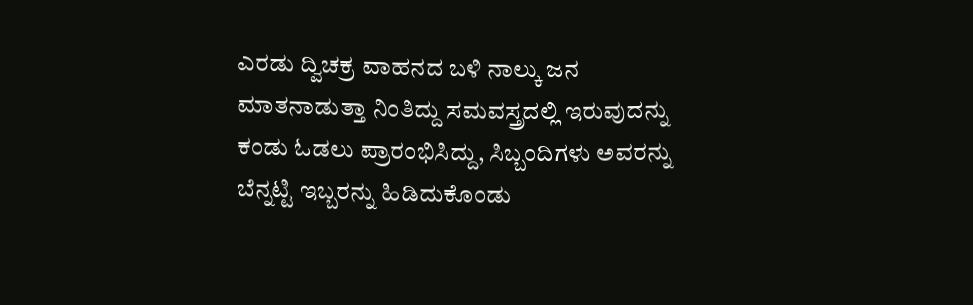ಎರಡು ದ್ವಿಚಕ್ರ ವಾಹನದ ಬಳಿ ನಾಲ್ಕು ಜನ ಮಾತನಾಡುತ್ತಾ ನಿಂತಿದ್ದು ಸಮವಸ್ತ್ರದಲ್ಲಿ ಇರುವುದನ್ನು ಕಂಡು ಓಡಲು ಪ್ರಾರಂಭಿಸಿದ್ದು, ಸಿಬ್ಬಂದಿಗಳು ಅವರನ್ನು ಬೆನ್ನಟ್ಟಿ ಇಬ್ಬರನ್ನು ಹಿಡಿದುಕೊಂಡು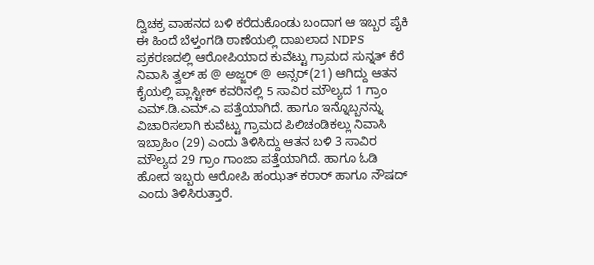ದ್ವಿಚಕ್ರ ವಾಹನದ ಬಳಿ ಕರೆದುಕೊಂಡು ಬಂದಾಗ ಆ ಇಬ್ಬರ ಪೈಕಿ ಈ ಹಿಂದೆ ಬೆಳ್ತಂಗಡಿ ಠಾಣೆಯಲ್ಲಿ ದಾಖಲಾದ NDPS ಪ್ರಕರಣದಲ್ಲಿ ಆರೋಪಿಯಾದ ಕುವೆಟ್ಟು ಗ್ರಾಮದ ಸುನ್ನತ್ ಕೆರೆ ನಿವಾಸಿ ತ್ವಲ್ ಹ @ ಅಜ್ಜರ್ @ ಅನ್ಸರ್(21) ಆಗಿದ್ದು ಆತನ ಕೈಯಲ್ಲಿ ಪ್ಲಾಸ್ಟೀಕ್ ಕವರಿನಲ್ಲಿ 5 ಸಾವಿರ ಮೌಲ್ಯದ 1 ಗ್ರಾಂ ಎಮ್.ಡಿ.ಎಮ್.ಎ ಪತ್ತೆಯಾಗಿದೆ. ಹಾಗೂ ಇನ್ನೊಬ್ಬನನ್ನು ವಿಚಾರಿಸಲಾಗಿ ಕುವೆಟ್ಟು ಗ್ರಾಮದ ಪಿಲಿಚಂಡಿಕಲ್ಲು ನಿವಾಸಿ ಇಬ್ರಾಹಿಂ (29) ಎಂದು ತಿಳಿಸಿದ್ದು ಆತನ ಬಳಿ 3 ಸಾವಿರ ಮೌಲ್ಯದ 29 ಗ್ರಾಂ ಗಾಂಜಾ ಪತ್ತೆಯಾಗಿದೆ. ಹಾಗೂ ಓಡಿ ಹೋದ ಇಬ್ಬರು ಆರೋಪಿ ಹಂಝತ್ ಕರಾರ್ ಹಾಗೂ ನೌಷದ್ ಎಂದು ತಿಳಿಸಿರುತ್ತಾರೆ.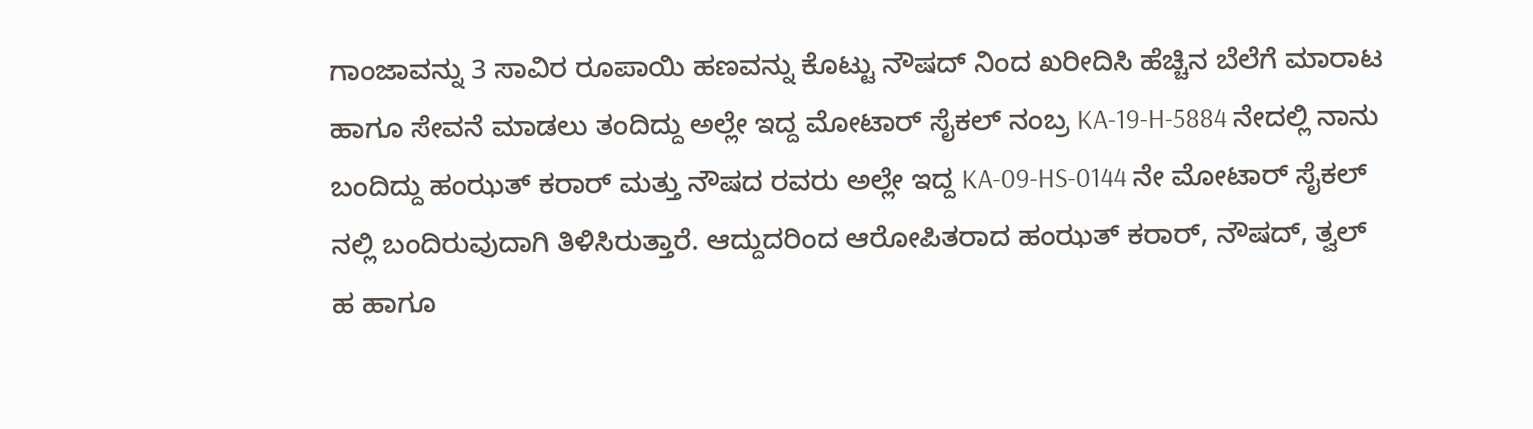ಗಾಂಜಾವನ್ನು 3 ಸಾವಿರ ರೂಪಾಯಿ ಹಣವನ್ನು ಕೊಟ್ಟು ನೌಷದ್ ನಿಂದ ಖರೀದಿಸಿ ಹೆಚ್ಚಿನ ಬೆಲೆಗೆ ಮಾರಾಟ ಹಾಗೂ ಸೇವನೆ ಮಾಡಲು ತಂದಿದ್ದು ಅಲ್ಲೇ ಇದ್ದ ಮೋಟಾರ್ ಸೈಕಲ್ ನಂಬ್ರ KA-19-H-5884 ನೇದಲ್ಲಿ ನಾನು ಬಂದಿದ್ದು ಹಂಝತ್ ಕರಾರ್ ಮತ್ತು ನೌಷದ ರವರು ಅಲ್ಲೇ ಇದ್ದ KA-09-HS-0144 ನೇ ಮೋಟಾರ್ ಸೈಕಲ್ ನಲ್ಲಿ ಬಂದಿರುವುದಾಗಿ ತಿಳಿಸಿರುತ್ತಾರೆ. ಆದ್ದುದರಿಂದ ಆರೋಪಿತರಾದ ಹಂಝತ್ ಕರಾರ್, ನೌಷದ್, ತ್ವಲ್ ಹ ಹಾಗೂ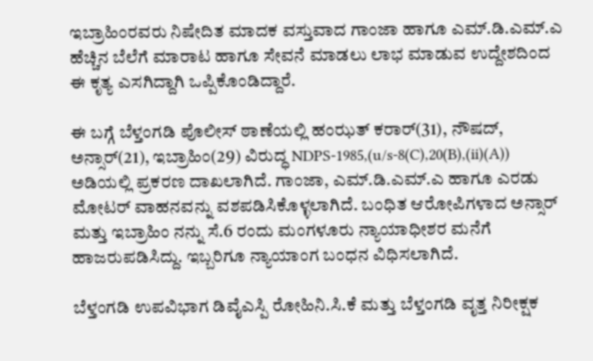ಇಬ್ರಾಹಿಂರವರು ನಿಷೇದಿತ ಮಾದಕ ವಸ್ತುವಾದ ಗಾಂಜಾ ಹಾಗೂ ಎಮ್.ಡಿ.ಎಮ್.ಎ ಹೆಚ್ಚಿನ ಬೆಲೆಗೆ ಮಾರಾಟ ಹಾಗೂ ಸೇವನೆ ಮಾಡಲು ಲಾಭ ಮಾಡುವ ಉದ್ದೇಶದಿಂದ ಈ ಕೃತ್ಯ ಎಸಗಿದ್ದಾಗಿ ಒಪ್ಪಿಕೊಂಡಿದ್ದಾರೆ.

ಈ ಬಗ್ಗೆ ಬೆಳ್ತಂಗಡಿ ಪೊಲೀಸ್ ಠಾಣೆಯಲ್ಲಿ ಹಂಝತ್ ಕರಾರ್(31), ನೌಷದ್, ಅನ್ಸಾರ್(21), ಇಬ್ರಾಹಿಂ(29) ವಿರುದ್ಧ NDPS-1985,(u/s-8(C),20(B),(ii)(A)) ಅಡಿಯಲ್ಲಿ ಪ್ರಕರಣ ದಾಖಲಾಗಿದೆ. ಗಾಂಜಾ, ಎಮ್.ಡಿ.ಎಮ್.ಎ ಹಾಗೂ ಎರಡು ಮೋಟರ್ ವಾಹನವನ್ನು ವಶಪಡಿಸಿಕೊಳ್ಳಲಾಗಿದೆ. ಬಂಧಿತ ಆರೋಪಿಗಳಾದ ಅನ್ಸಾರ್ ಮತ್ತು ಇಬ್ರಾಹಿಂ ನನ್ನು ಸೆ.6 ರಂದು ಮಂಗಳೂರು ನ್ಯಾಯಾಧೀಶರ ಮನೆಗೆ ಹಾಜರುಪಡಿಸಿದ್ದು. ಇಬ್ಬರಿಗೂ ನ್ಯಾಯಾಂಗ ಬಂಧನ ವಿಧಿಸಲಾಗಿದೆ.

ಬೆಳ್ತಂಗಡಿ ಉಪವಿಭಾಗ ಡಿವೈಎಸ್ಪಿ ರೋಹಿನಿ‌.ಸಿ.ಕೆ ಮತ್ತು ಬೆಳ್ತಂಗಡಿ ವೃತ್ತ ನಿರೀಕ್ಷಕ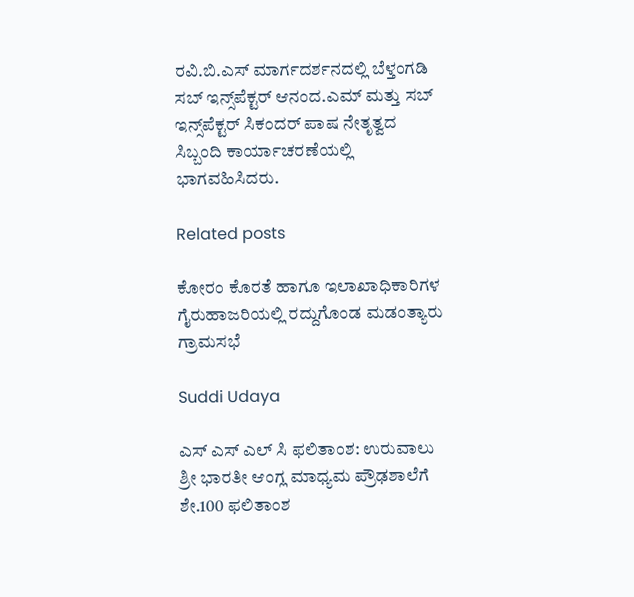ರವಿ.ಬಿ.ಎಸ್ ಮಾರ್ಗದರ್ಶನದಲ್ಲಿ ಬೆಳ್ತಂಗಡಿ ಸಬ್ ಇನ್ಸ್‌ಪೆಕ್ಟರ್ ಆನಂದ.ಎಮ್ ಮತ್ತು ಸಬ್ ಇನ್ಸ್‌ಪೆಕ್ಟರ್ ಸಿಕಂದರ್ ಪಾಷ ನೇತೃತ್ವದ ಸಿಬ್ಬಂದಿ ಕಾರ್ಯಾಚರಣೆಯಲ್ಲಿ ಭಾಗವಹಿಸಿದರು.

Related posts

ಕೋರಂ ಕೊರತೆ ಹಾಗೂ ಇಲಾಖಾಧಿಕಾರಿಗಳ ಗೈರುಹಾಜರಿಯಲ್ಲಿ ರದ್ದುಗೊಂಡ ಮಡಂತ್ಯಾರು ಗ್ರಾಮಸಭೆ

Suddi Udaya

ಎಸ್ ಎಸ್ ಎಲ್ ಸಿ ಫಲಿತಾಂಶ: ಉರುವಾಲು ಶ್ರೀ ಭಾರತೀ ಆಂಗ್ಲ ಮಾಧ್ಯಮ ಪ್ರೌಢಶಾಲೆಗೆ ಶೇ.100 ಫಲಿತಾಂಶ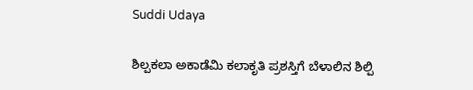Suddi Udaya

ಶಿಲ್ಪಕಲಾ ಅಕಾಡೆಮಿ ಕಲಾಕೃತಿ ಪ್ರಶಸ್ತಿಗೆ ಬೆಳಾಲಿನ ಶಿಲ್ಪಿ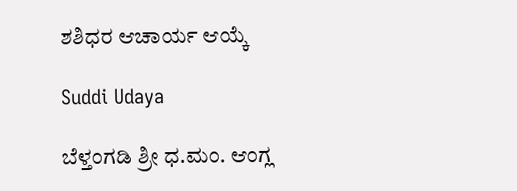ಶಶಿಧರ ಆಚಾರ್ಯ ಆಯ್ಕೆ

Suddi Udaya

ಬೆಳ್ತಂಗಡಿ ಶ್ರೀ ಧ.ಮಂ. ಆಂಗ್ಲ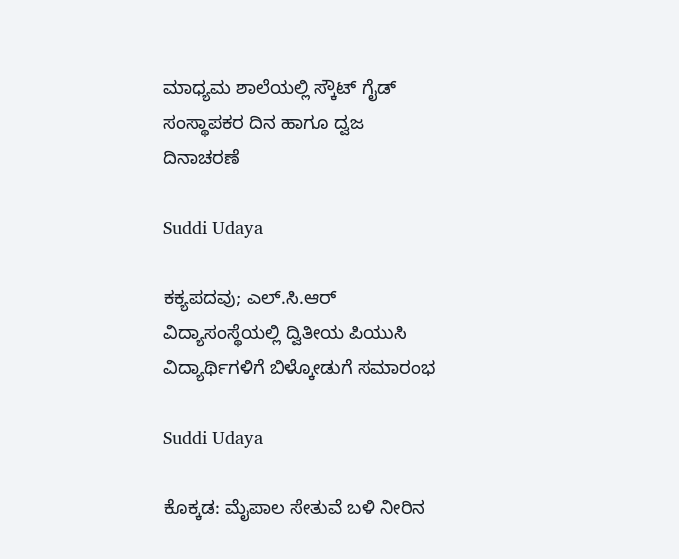ಮಾಧ್ಯಮ ಶಾಲೆಯಲ್ಲಿ ಸ್ಕೌಟ್ ಗೈಡ್ ಸಂಸ್ಥಾಪಕರ ದಿನ ಹಾಗೂ ದ್ವಜ ದಿನಾಚರಣೆ

Suddi Udaya

ಕಕ್ಯಪದವು; ಎಲ್.ಸಿ.ಆರ್ ವಿದ್ಯಾಸಂಸ್ಥೆಯಲ್ಲಿ ದ್ವಿತೀಯ ಪಿಯುಸಿ ವಿದ್ಯಾರ್ಥಿಗಳಿಗೆ ಬಿಳ್ಕೋಡುಗೆ ಸಮಾರಂಭ

Suddi Udaya

ಕೊಕ್ಕಡ: ಮೈಪಾಲ ಸೇತುವೆ ಬಳಿ ನೀರಿನ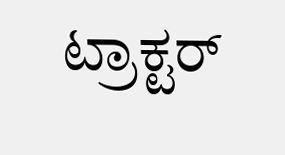ಟ್ರಾಕ್ಟರ್‌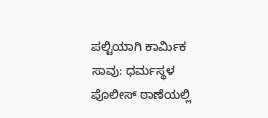ಪಲ್ಟಿಯಾಗಿ ಕಾರ್ಮಿಕ ಸಾವು: ಧರ್ಮಸ್ಥಳ ಪೊಲೀಸ್ ಠಾಣೆಯಲ್ಲಿ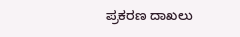ಪ್ರಕರಣ ದಾಖಲು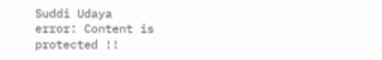Suddi Udaya
error: Content is protected !!